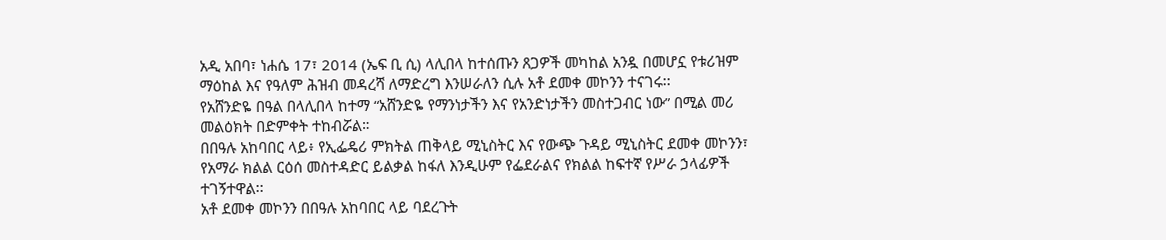አዲ አበባ፣ ነሐሴ 17፣ 2014 (ኤፍ ቢ ሲ) ላሊበላ ከተሰጡን ጸጋዎች መካከል አንዷ በመሆኗ የቱሪዝም ማዕከል እና የዓለም ሕዝብ መዳረሻ ለማድረግ እንሠራለን ሲሉ አቶ ደመቀ መኮንን ተናገሩ፡፡
የአሸንድዬ በዓል በላሊበላ ከተማ “አሸንድዬ የማንነታችን እና የአንድነታችን መስተጋብር ነው” በሚል መሪ መልዕክት በድምቀት ተከብሯል።
በበዓሉ አከባበር ላይ፥ የኢፌዴሪ ምክትል ጠቅላይ ሚኒስትር እና የውጭ ጉዳይ ሚኒስትር ደመቀ መኮንን፣ የአማራ ክልል ርዕሰ መስተዳድር ይልቃል ከፋለ እንዲሁም የፌደራልና የክልል ከፍተኛ የሥራ ኃላፊዎች ተገኝተዋል፡፡
አቶ ደመቀ መኮንን በበዓሉ አከባበር ላይ ባደረጉት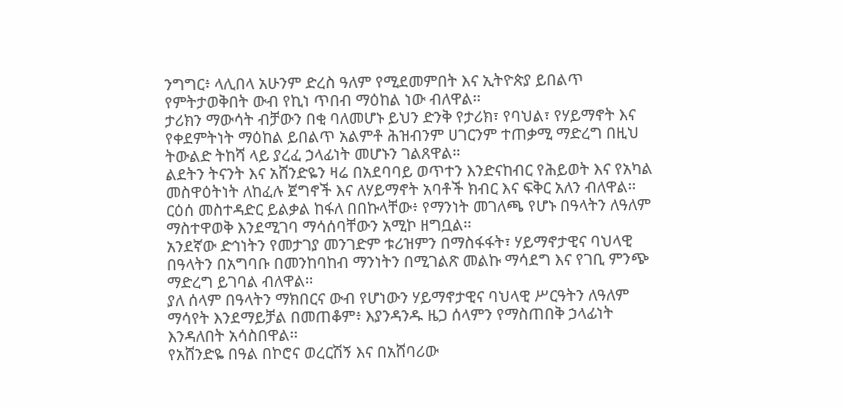ንግግር፥ ላሊበላ አሁንም ድረስ ዓለም የሚደመምበት እና ኢትዮጵያ ይበልጥ የምትታወቅበት ውብ የኪነ ጥበብ ማዕከል ነው ብለዋል፡፡
ታሪክን ማውሳት ብቻውን በቂ ባለመሆኑ ይህን ድንቅ የታሪክ፣ የባህል፣ የሃይማኖት እና የቀደምትነት ማዕከል ይበልጥ አልምቶ ሕዝብንም ሀገርንም ተጠቃሚ ማድረግ በዚህ ትውልድ ትከሻ ላይ ያረፈ ኃላፊነት መሆኑን ገልጸዋል።
ልደትን ትናንት እና አሸንድዬን ዛሬ በአደባባይ ወጥተን እንድናከብር የሕይወት እና የአካል መስዋዕትነት ለከፈሉ ጀግኖች እና ለሃይማኖት አባቶች ክብር እና ፍቅር አለን ብለዋል፡፡
ርዕሰ መስተዳድር ይልቃል ከፋለ በበኩላቸው፥ የማንነት መገለጫ የሆኑ በዓላትን ለዓለም ማስተዋወቅ እንደሚገባ ማሳሰባቸውን አሚኮ ዘግቧል፡፡
አንደኛው ድኅነትን የመታገያ መንገድም ቱሪዝምን በማስፋፋት፣ ሃይማኖታዊና ባህላዊ በዓላትን በአግባቡ በመንከባከብ ማንነትን በሚገልጽ መልኩ ማሳደግ እና የገቢ ምንጭ ማድረግ ይገባል ብለዋል፡፡
ያለ ሰላም በዓላትን ማክበርና ውብ የሆነውን ሃይማኖታዊና ባህላዊ ሥርዓትን ለዓለም ማሳየት እንደማይቻል በመጠቆም፥ እያንዳንዱ ዜጋ ሰላምን የማስጠበቅ ኃላፊነት እንዳለበት አሳስበዋል፡፡
የአሸንድዬ በዓል በኮሮና ወረርሽኝ እና በአሸባሪው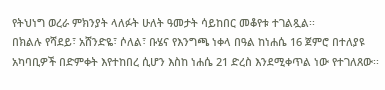የትህነግ ወረራ ምክንያት ላለፉት ሁለት ዓመታት ሳይከበር መቆየቱ ተገልጿል፡፡
በክልሉ የሻደይ፣ አሸንድዬ፣ ሶለል፣ ቡሄና የእንግጫ ነቀላ በዓል ከነሐሴ 16 ጀምሮ በተለያዩ አካባቢዎች በድምቀት እየተከበረ ሲሆን እስከ ነሐሴ 21 ድረስ እንደሚቀጥል ነው የተገለጸው፡፡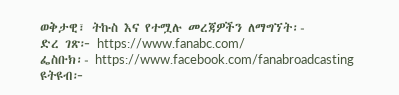ወቅታዊ፣ ትኩስ እና የተሟሉ መረጃዎችን ለማግኘት፡-
ድረ ገጽ፦ https://www.fanabc.com/
ፌስቡክ፡- https://www.facebook.com/fanabroadcasting
ዩትዩብ፦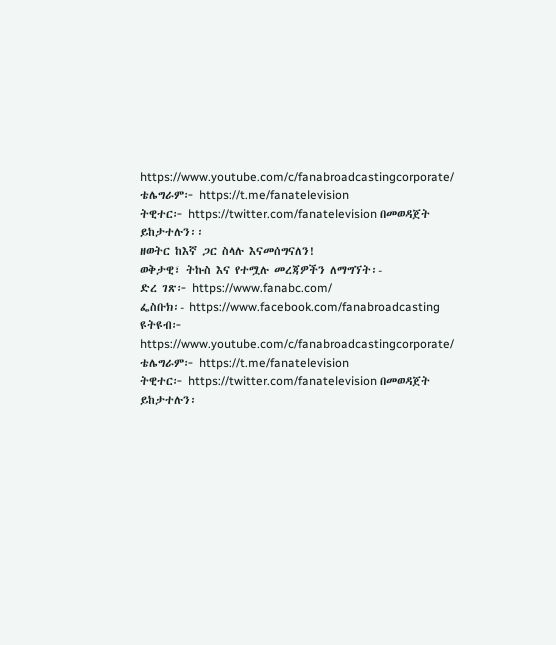https://www.youtube.com/c/fanabroadcastingcorporate/
ቴሌግራም፦ https://t.me/fanatelevision
ትዊተር፦ https://twitter.com/fanatelevision በመወዳጀት ይከታተሉን፡፡
ዘወትር ከእኛ ጋር ስላሉ እናመሰግናለን!
ወቅታዊ፣ ትኩስ እና የተሟሉ መረጃዎችን ለማግኘት፡-
ድረ ገጽ፦ https://www.fanabc.com/
ፌስቡክ፡- https://www.facebook.com/fanabroadcasting
ዩትዩብ፦ https://www.youtube.com/c/fanabroadcastingcorporate/
ቴሌግራም፦ https://t.me/fanatelevision
ትዊተር፦ https://twitter.com/fanatelevision በመወዳጀት ይከታተሉን፡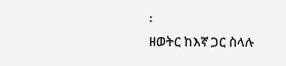፡
ዘወትር ከእኛ ጋር ስላሉ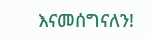እናመሰግናለን!